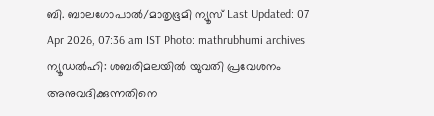ബി. ബാലഗോപാൽ/മാതൃഭൂമി ന്യൂസ് Last Updated: 07 Apr 2026, 07:36 am IST Photo: mathrubhumi archives ന്യൂഡൽഹി: ശബരിമലയിൽ യുവതി പ്രവേശനം അനുവദിക്കുന്നതിനെ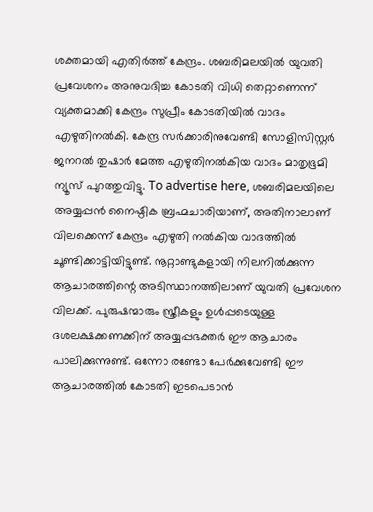ശക്തമായി എതിർത്ത് കേന്ദ്രം. ശബരിമലയിൽ യുവതി പ്രവേശനം അനുവദിച്ച കോടതി വിധി തെറ്റാണെന്ന് വ്യക്തമാക്കി കേന്ദ്രം സുപ്രീം കോടതിയിൽ വാദം എഴുതിനൽകി. കേന്ദ്ര സർക്കാരിനുവേണ്ടി സോളിസിസ്റ്റർ ജനറൽ തുഷാർ മേത്ത എഴുതിനൽകിയ വാദം മാതൃഭൂമി ന്യൂസ് പുറത്തുവിട്ടു. To advertise here, ശബരിമലയിലെ അയ്യപ്പൻ നൈഷ്ഠിക ബ്രഹ്മചാരിയാണ്, അതിനാലാണ് വിലക്കെന്ന് കേന്ദ്രം എഴുതി നൽകിയ വാദത്തിൽ ചൂണ്ടിക്കാട്ടിയിട്ടുണ്ട്. നൂറ്റാണ്ടുകളായി നിലനിൽക്കുന്ന ആചാരത്തിന്റെ അടിസ്ഥാനത്തിലാണ് യുവതി പ്രവേശന വിലക്ക്. പുരുഷന്മാരും സ്ത്രീകളും ഉൾപ്പടെയുള്ള ദശലക്ഷക്കണക്കിന് അയ്യപ്പഭക്തർ ഈ ആചാരം പാലിക്കുന്നുണ്ട്. ഒന്നോ രണ്ടോ പേർക്കുവേണ്ടി ഈ ആചാരത്തിൽ കോടതി ഇടപെടാൻ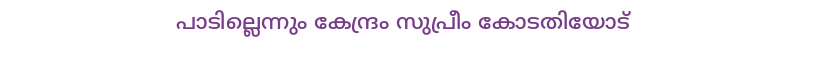പാടില്ലെന്നും കേന്ദ്രം സുപ്രീം കോടതിയോട്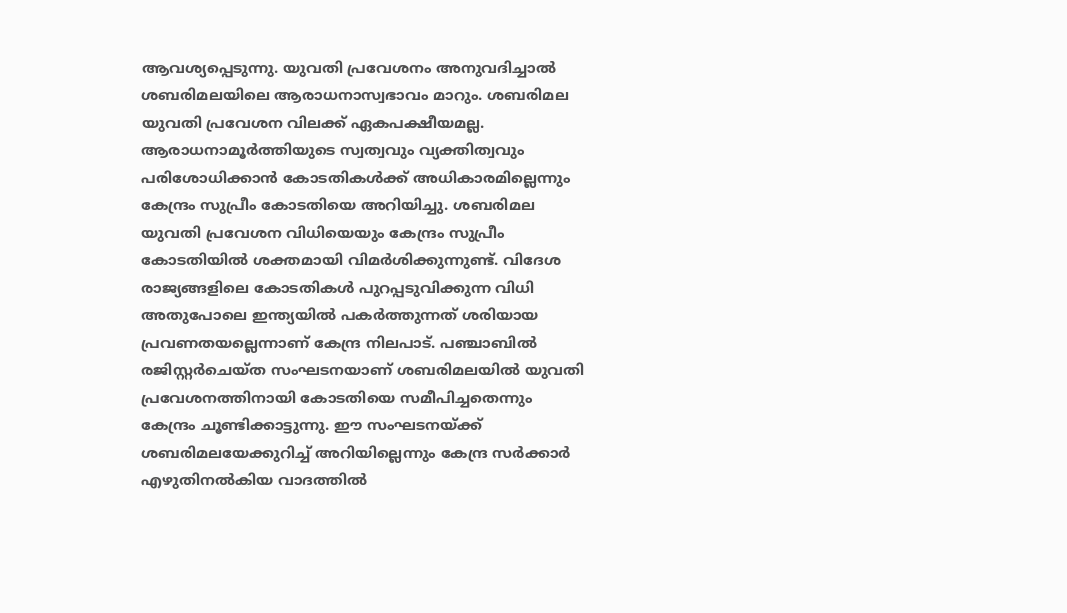ആവശ്യപ്പെടുന്നു. യുവതി പ്രവേശനം അനുവദിച്ചാൽ ശബരിമലയിലെ ആരാധനാസ്വഭാവം മാറും. ശബരിമല യുവതി പ്രവേശന വിലക്ക് ഏകപക്ഷീയമല്ല. ആരാധനാമൂർത്തിയുടെ സ്വത്വവും വ്യക്തിത്വവും പരിശോധിക്കാൻ കോടതികൾക്ക് അധികാരമില്ലെന്നും കേന്ദ്രം സുപ്രീം കോടതിയെ അറിയിച്ചു. ശബരിമല യുവതി പ്രവേശന വിധിയെയും കേന്ദ്രം സുപ്രീം കോടതിയിൽ ശക്തമായി വിമർശിക്കുന്നുണ്ട്. വിദേശ രാജ്യങ്ങളിലെ കോടതികൾ പുറപ്പടുവിക്കുന്ന വിധി അതുപോലെ ഇന്ത്യയിൽ പകർത്തുന്നത് ശരിയായ പ്രവണതയല്ലെന്നാണ് കേന്ദ്ര നിലപാട്. പഞ്ചാബിൽ രജിസ്റ്റർചെയ്ത സംഘടനയാണ് ശബരിമലയിൽ യുവതി പ്രവേശനത്തിനായി കോടതിയെ സമീപിച്ചതെന്നും കേന്ദ്രം ചൂണ്ടിക്കാട്ടുന്നു. ഈ സംഘടനയ്ക്ക് ശബരിമലയേക്കുറിച്ച് അറിയില്ലെന്നും കേന്ദ്ര സർക്കാർ എഴുതിനൽകിയ വാദത്തിൽ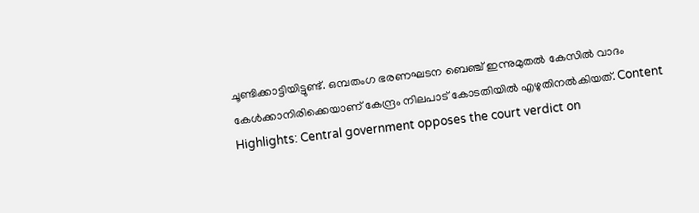ചൂണ്ടിക്കാട്ടിയിട്ടുണ്ട്. ഒമ്പതംഗ ഭരണഘടന ബെഞ്ച് ഇന്നുമുതൽ കേസിൽ വാദം കേൾക്കാനിരിക്കെയാണ് കേന്ദ്രം നിലപാട് കോടതിയിൽ എഴുതിനൽകിയത്. Content Highlights: Central government opposes the court verdict on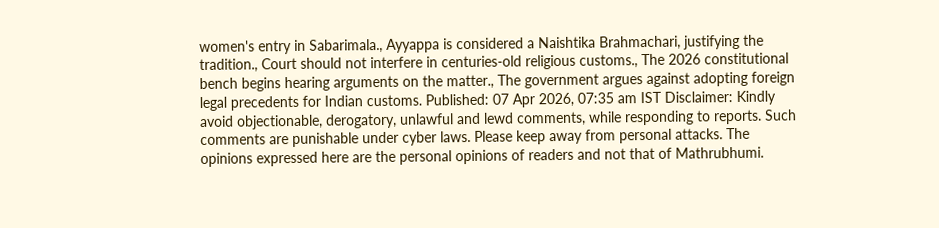women's entry in Sabarimala., Ayyappa is considered a Naishtika Brahmachari, justifying the tradition., Court should not interfere in centuries-old religious customs., The 2026 constitutional bench begins hearing arguments on the matter., The government argues against adopting foreign legal precedents for Indian customs. Published: 07 Apr 2026, 07:35 am IST Disclaimer: Kindly avoid objectionable, derogatory, unlawful and lewd comments, while responding to reports. Such comments are punishable under cyber laws. Please keep away from personal attacks. The opinions expressed here are the personal opinions of readers and not that of Mathrubhumi.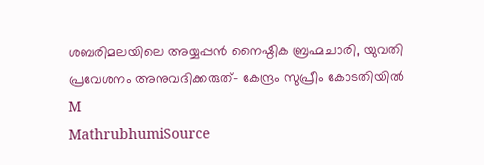ശബരിമലയിലെ അയ്യപ്പൻ നൈഷ്ഠിക ബ്രഹ്മചാരി, യുവതി പ്രവേശനം അനുവദിക്കരുത്- കേന്ദ്രം സുപ്രീം കോടതിയിൽ
M
MathrubhumiSource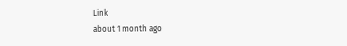Link
about 1 month ago